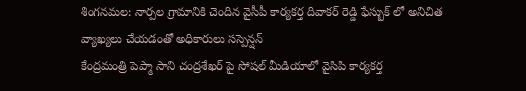శింగనమల: నార్పల గ్రామానికి చెందిన వైసీపీ కార్యకర్త దివాకర్ రెడ్డి ఫేస్బుక్ లో అనిచిత వ్యాఖ్యలు చేయడంతో అధికారులు సస్పెన్షన్
కేంద్రమంత్రి పెప్మా సాని చంద్రశేఖర్ పై సోషల్ మీడియాలో వైసిపి కార్యకర్త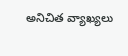అనిచిత వ్యాఖ్యలు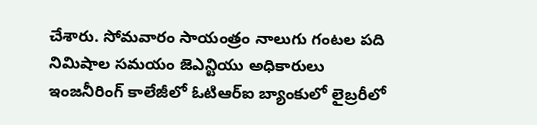చేశారు. సోమవారం సాయంత్రం నాలుగు గంటల పది నిమిషాల సమయం జెఎన్టియు అధికారులు ఇంజనీరింగ్ కాలేజీలో ఓటిఆర్ఐ బ్యాంకులో లైబ్రరీలో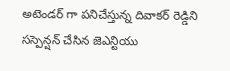అటెండర్ గా పనిచేస్తున్న దివాకర్ రెడ్డిని సస్పెన్షన్ చేసిన జెఎన్టియు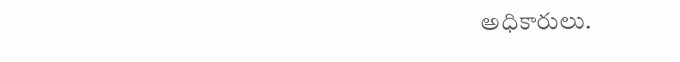అధికారులు.